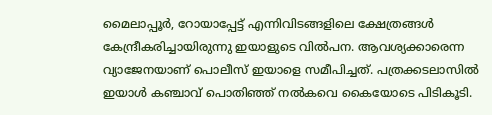മൈലാപ്പൂര്‍, റോയാപ്പേട്ട് എന്നിവിടങ്ങളിലെ ക്ഷേത്രങ്ങള്‍ കേന്ദ്രീകരിച്ചായിരുന്നു ഇയാളുടെ വില്‍പന. ആവശ്യക്കാരെന്ന വ്യാജേനയാണ് പൊലീസ് ഇയാളെ സമീപിച്ചത്. പത്രക്കടലാസില്‍ ഇയാള്‍ കഞ്ചാവ് പൊതിഞ്ഞ് നല്‍കവെ കൈയോടെ പിടികൂടി.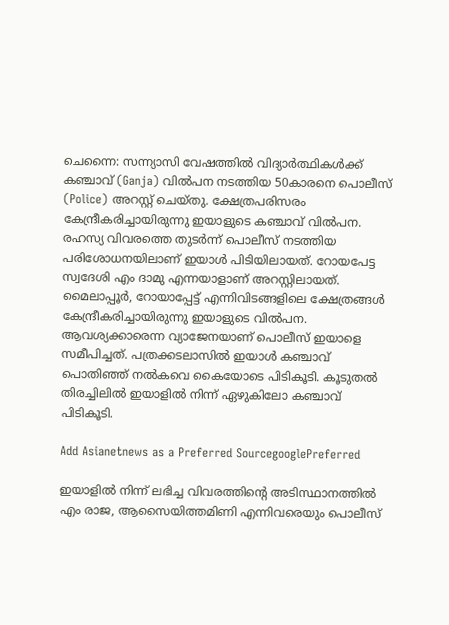ചെന്നൈ: സന്ന്യാസി വേഷത്തില്‍ വിദ്യാര്‍ത്ഥികള്‍ക്ക് കഞ്ചാവ് (Ganja) വില്‍പന നടത്തിയ 50കാരനെ പൊലീസ് (Police) അറസ്റ്റ് ചെയ്തു. ക്ഷേത്രപരിസരം കേന്ദ്രീകരിച്ചായിരുന്നു ഇയാളുടെ കഞ്ചാവ് വില്‍പന. രഹസ്യ വിവരത്തെ തുടര്‍ന്ന് പൊലീസ് നടത്തിയ പരിശോധനയിലാണ് ഇയാള്‍ പിടിയിലായത്. റോയപേട്ട സ്വദേശി എം ദാമു എന്നയാളാണ് അറസ്റ്റിലായത്. മൈലാപ്പൂര്‍, റോയാപ്പേട്ട് എന്നിവിടങ്ങളിലെ ക്ഷേത്രങ്ങള്‍ കേന്ദ്രീകരിച്ചായിരുന്നു ഇയാളുടെ വില്‍പന. ആവശ്യക്കാരെന്ന വ്യാജേനയാണ് പൊലീസ് ഇയാളെ സമീപിച്ചത്. പത്രക്കടലാസില്‍ ഇയാള്‍ കഞ്ചാവ് പൊതിഞ്ഞ് നല്‍കവെ കൈയോടെ പിടികൂടി. കൂടുതല്‍ തിരച്ചിലില്‍ ഇയാളില്‍ നിന്ന് ഏഴുകിലോ കഞ്ചാവ് പിടികൂടി.

Add Asianetnews as a Preferred SourcegooglePreferred

ഇയാളില്‍ നിന്ന് ലഭിച്ച വിവരത്തിന്റെ അടിസ്ഥാനത്തില്‍ എം രാജ, ആസൈയിത്തമിണി എന്നിവരെയും പൊലീസ്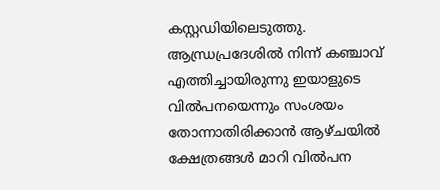കസ്റ്റഡിയിലെടുത്തു. ആന്ധ്രപ്രദേശില്‍ നിന്ന് കഞ്ചാവ് എത്തിച്ചായിരുന്നു ഇയാളുടെ വില്‍പനയെന്നും സംശയം തോന്നാതിരിക്കാന്‍ ആഴ്ചയില്‍ ക്ഷേത്രങ്ങള്‍ മാറി വില്‍പന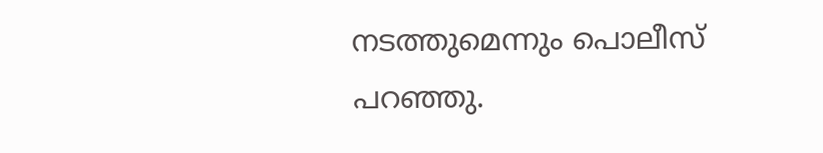നടത്തുമെന്നും പൊലീസ് പറഞ്ഞു.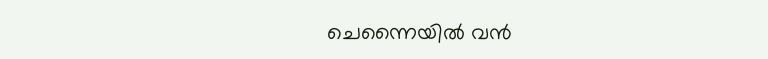ചെന്നൈയില്‍ വന്‍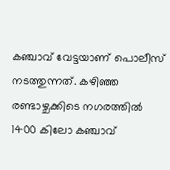കഞ്ചാവ് വേട്ടയാണ് പൊലീസ് നടത്തുന്നത്. കഴിഞ്ഞ രണ്ടാഴ്ചക്കിടെ നഗരത്തില്‍ 1400 കിലോ കഞ്ചാവ്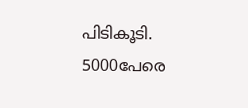പിടികൂടി. 5000പേരെ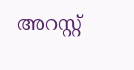അറസ്റ്റ്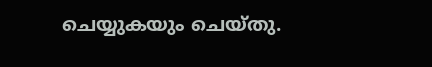ചെയ്യുകയും ചെയ്തു.